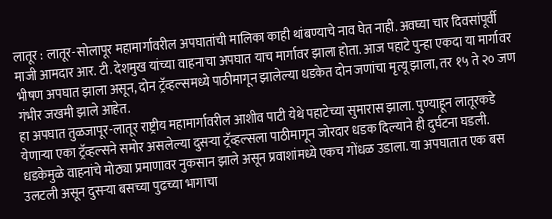लातूर : लातूर-सोलापूर महामार्गावरील अपघातांची मालिका काही थांबण्याचे नाव घेत नाही. अवघ्या चार दिवसांपूर्वी माजी आमदार आर. टी. देशमुख यांच्या वाहनाचा अपघात याच मार्गावर झाला होता. आज पहाटे पुन्हा एकदा या मार्गावर भीषण अपघात झाला असून, दोन ट्रॅव्हल्समध्ये पाठीमागून झालेल्या धडकेत दोन जणांचा मृत्यू झाला, तर १५ ते २० जण गंभीर जखमी झाले आहेत.
हा अपघात तुळजापूर-लातूर राष्ट्रीय महामार्गावरील आशीव पाटी येथे पहाटेच्या सुमारास झाला. पुण्याहून लातूरकडे येणाऱ्या एका ट्रॅव्हल्सने समोर असलेल्या दुसऱ्या ट्रॅव्हल्सला पाठीमागून जोरदार धडक दिल्याने ही दुर्घटना घडली. धडकेमुळे वाहनांचे मोठ्या प्रमाणावर नुकसान झाले असून प्रवाशांमध्ये एकच गोंधळ उडाला. या अपघातात एक बस उलटली असून दुसऱ्या बसच्या पुढच्या भागाचा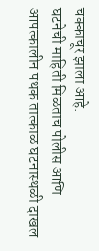चक्काचूर झाला आहे.
घटनेची माहिती मिळताच पोलीस आणि आपत्कालीन पथक तात्काळ घटनास्थळी दाखल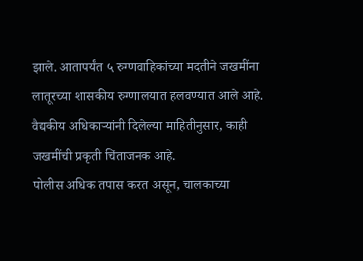झाले. आतापर्यंत ५ रुग्णवाहिकांच्या मदतीने जखमींना लातूरच्या शासकीय रुग्णालयात हलवण्यात आले आहे. वैद्यकीय अधिकाऱ्यांनी दिलेल्या माहितीनुसार, काही जखमींची प्रकृती चिंताजनक आहे.
पोलीस अधिक तपास करत असून, चालकाच्या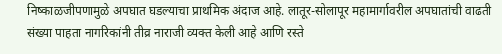निष्काळजीपणामुळे अपघात घडल्याचा प्राथमिक अंदाज आहे. लातूर-सोलापूर महामार्गावरील अपघातांची वाढती संख्या पाहता नागरिकांनी तीव्र नाराजी व्यक्त केली आहे आणि रस्ते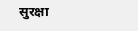सुरक्षा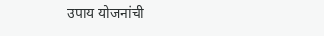उपाय योजनांची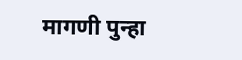मागणी पुन्हा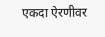एकदा ऐरणीवर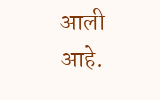आली आहे.